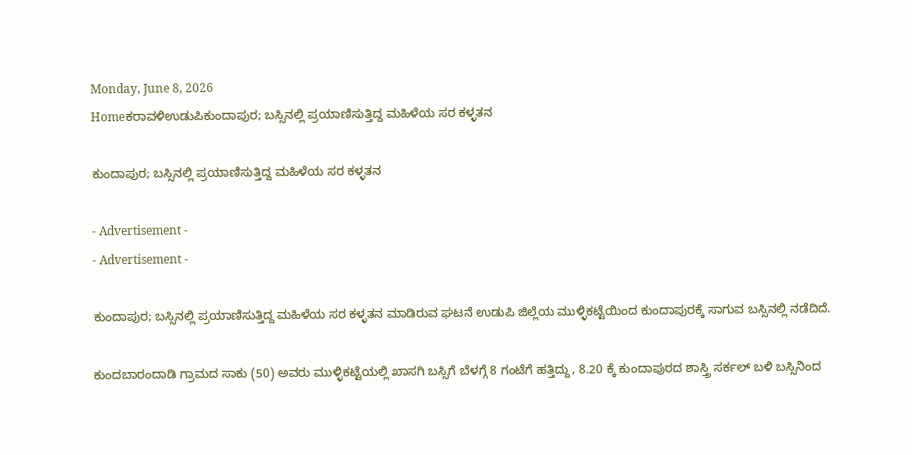Monday, June 8, 2026
Homeಕರಾವಳಿಉಡುಪಿಕುಂದಾಪುರ; ಬಸ್ಸಿನಲ್ಲಿ ಪ್ರಯಾಣಿಸುತ್ತಿದ್ದ ಮಹಿಳೆಯ ಸರ ಕಳ್ಳತನ

ಕುಂದಾಪುರ; ಬಸ್ಸಿನಲ್ಲಿ ಪ್ರಯಾಣಿಸುತ್ತಿದ್ದ ಮಹಿಳೆಯ ಸರ ಕಳ್ಳತನ

- Advertisement -
- Advertisement -

ಕುಂದಾಪುರ; ಬಸ್ಸಿನಲ್ಲಿ ಪ್ರಯಾಣಿಸುತ್ತಿದ್ದ ಮಹಿಳೆಯ ಸರ ಕಳ್ಳತನ ಮಾಡಿರುವ ಘಟನೆ ಉಡುಪಿ ಜಿಲ್ಲೆಯ ಮುಳ್ಳಿಕಟ್ಟೆಯಿಂದ ಕುಂದಾಪುರಕ್ಕೆ ಸಾಗುವ ಬಸ್ಸಿನಲ್ಲಿ ನಡೆದಿದೆ.

ಕುಂದಬಾರಂದಾಡಿ ಗ್ರಾಮದ ಸಾಕು (50) ಅವರು ಮುಳ್ಳಿಕಟ್ಟೆಯಲ್ಲಿ ಖಾಸಗಿ ಬಸ್ಸಿಗೆ ಬೆಳಗ್ಗೆ 8 ಗಂಟೆಗೆ ಹತ್ತಿದ್ದು, 8.20 ಕ್ಕೆ ಕುಂದಾಪುರದ ಶಾಸ್ತ್ರಿ ಸರ್ಕಲ್‌ ಬಳಿ ಬಸ್ಸಿನಿಂದ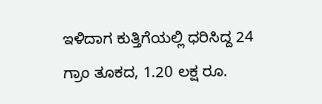ಇಳಿದಾಗ ಕುತ್ತಿಗೆಯಲ್ಲಿ ಧರಿಸಿದ್ದ 24 ಗ್ರಾಂ ತೂಕದ, 1.20 ಲಕ್ಷ ರೂ.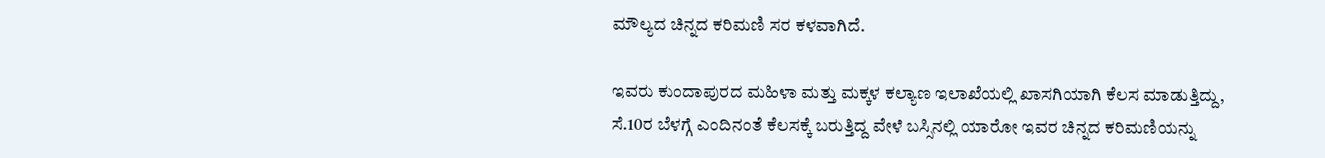ಮೌಲ್ಯದ ಚಿನ್ನದ ಕರಿಮಣಿ ಸರ ಕಳವಾಗಿದೆ.

ಇವರು ಕುಂದಾಪುರದ ಮಹಿಳಾ ಮತ್ತು ಮಕ್ಕಳ ಕಲ್ಯಾಣ ಇಲಾಖೆಯಲ್ಲಿ ಖಾಸಗಿಯಾಗಿ ಕೆಲಸ ಮಾಡುತ್ತಿದ್ದು, ಸೆ.10ರ ಬೆಳಗ್ಗೆ ಎಂದಿನಂತೆ ಕೆಲಸಕ್ಕೆ ಬರುತ್ತಿದ್ದ ವೇಳೆ ಬಸ್ಸಿನಲ್ಲಿ ಯಾರೋ ಇವರ ಚಿನ್ನದ ಕರಿಮಣಿಯನ್ನು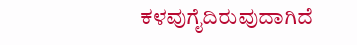ಕಳವುಗೈದಿರುವುದಾಗಿದೆ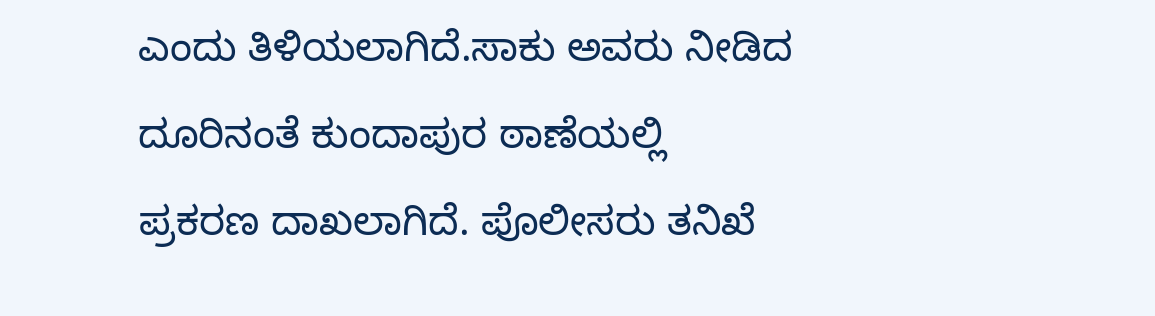ಎಂದು ತಿಳಿಯಲಾಗಿದೆ.ಸಾಕು ಅವರು ನೀಡಿದ ದೂರಿನಂತೆ ಕುಂದಾಪುರ ಠಾಣೆಯಲ್ಲಿ ಪ್ರಕರಣ ದಾಖಲಾಗಿದೆ. ಪೊಲೀಸರು ತನಿಖೆ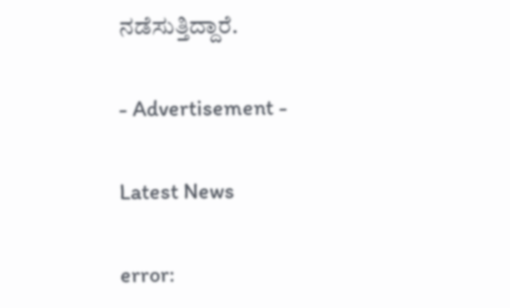ನಡೆಸುತ್ತಿದ್ದಾರೆ.

- Advertisement -

Latest News

error: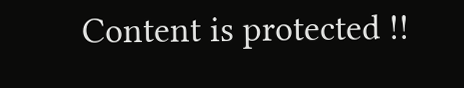Content is protected !!